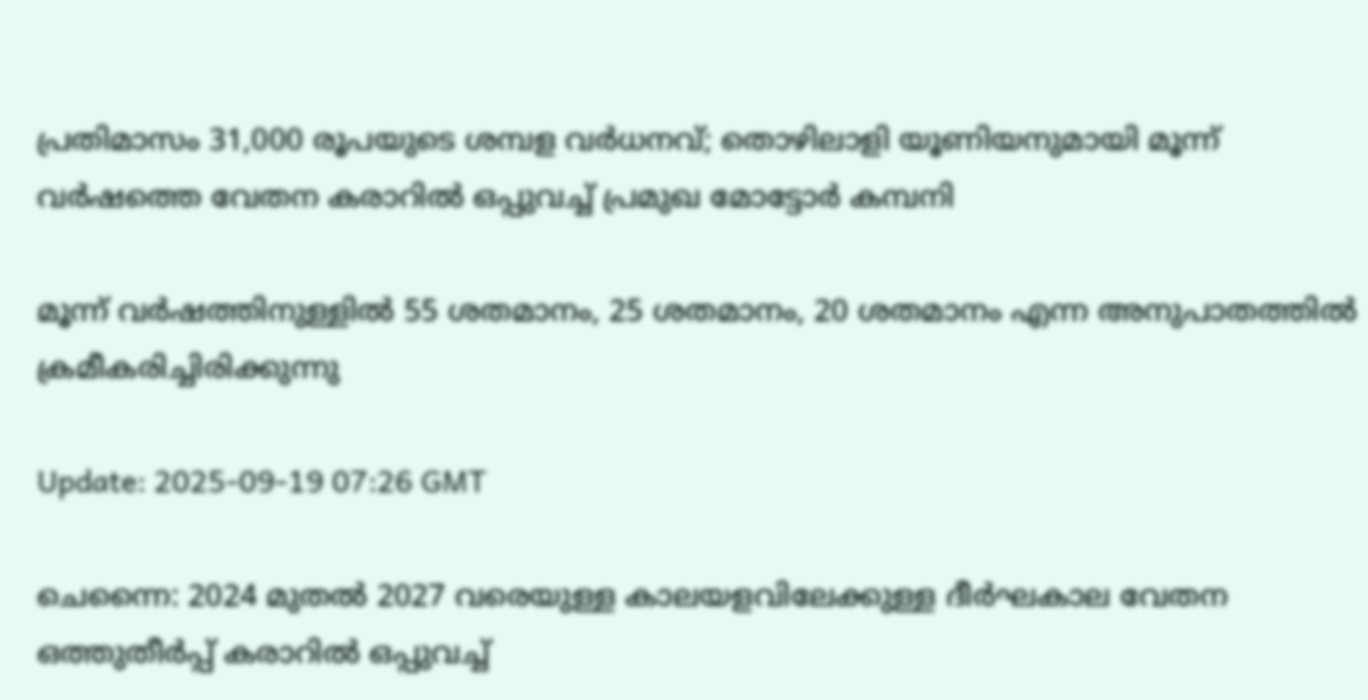പ്രതിമാസം 31,000 രൂപയുടെ ശമ്പള വര്‍ധനവ്; തൊഴിലാളി യൂണിയനുമായി മൂന്ന് വര്‍ഷത്തെ വേതന കരാറിൽ ഒപ്പുവച്ച് പ്രമുഖ മോട്ടോര്‍ കമ്പനി

മൂന്ന് വർഷത്തിനുള്ളിൽ 55 ശതമാനം, 25 ശതമാനം, 20 ശതമാനം എന്ന അനുപാതത്തിൽ ക്രമീകരിച്ചിരിക്കുന്നു

Update: 2025-09-19 07:26 GMT

ചെന്നൈ: 2024 മുതൽ 2027 വരെയുള്ള കാലയളവിലേക്കുള്ള ദീർഘകാല വേതന ഒത്തുതീർപ്പ് കരാറിൽ ഒപ്പുവച്ച്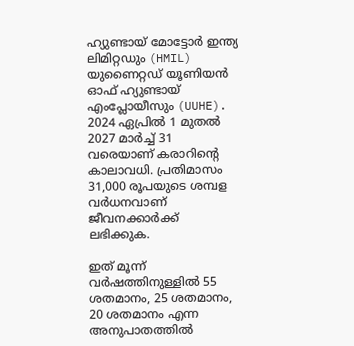ഹ്യുണ്ടായ് മോട്ടോർ ഇന്ത്യ ലിമിറ്റഡും (HMIL) യുണൈറ്റഡ് യൂണിയൻ ഓഫ് ഹ്യുണ്ടായ് എംപ്ലോയീസും (UUHE). 2024 ഏപ്രിൽ 1 മുതൽ 2027 മാർച്ച് 31 വരെയാണ് കരാറിന്‍റെ കാലാവധി. പ്രതിമാസം 31,000 രൂപയുടെ ശമ്പള വർധനവാണ് ജീവനക്കാര്‍ക്ക് ലഭിക്കുക.

ഇത് മൂന്ന് വർഷത്തിനുള്ളിൽ 55 ശതമാനം, 25 ശതമാനം, 20 ശതമാനം എന്ന അനുപാതത്തിൽ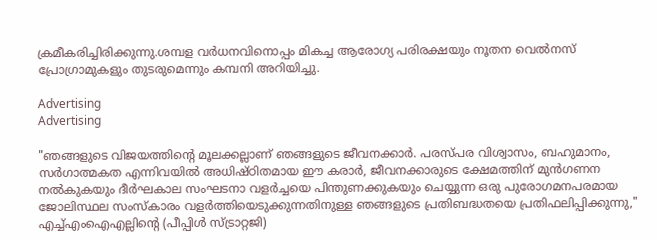ക്രമീകരിച്ചിരിക്കുന്നു.ശമ്പള വർധനവിനൊപ്പം മികച്ച ആരോഗ്യ പരിരക്ഷയും നൂതന വെൽനസ് പ്രോഗ്രാമുകളും തുടരുമെന്നും കമ്പനി അറിയിച്ചു.

Advertising
Advertising

"ഞങ്ങളുടെ വിജയത്തിന്‍റെ മൂലക്കല്ലാണ് ഞങ്ങളുടെ ജീവനക്കാര്‍. പരസ്പര വിശ്വാസം, ബഹുമാനം, സര്‍ഗാത്മകത എന്നിവയിൽ അധിഷ്ഠിതമായ ഈ കരാർ, ജീവനക്കാരുടെ ക്ഷേമത്തിന് മുൻഗണന നൽകുകയും ദീർഘകാല സംഘടനാ വളർച്ചയെ പിന്തുണക്കുകയും ചെയ്യുന്ന ഒരു പുരോഗമനപരമായ ജോലിസ്ഥല സംസ്കാരം വളർത്തിയെടുക്കുന്നതിനുള്ള ഞങ്ങളുടെ പ്രതിബദ്ധതയെ പ്രതിഫലിപ്പിക്കുന്നു," എച്ച്എംഐഎല്ലിന്‍റെ (പീപ്പിൾ സ്ട്രാറ്റജി)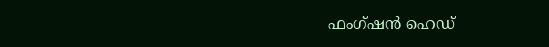ഫംഗ്ഷൻ ഹെഡ്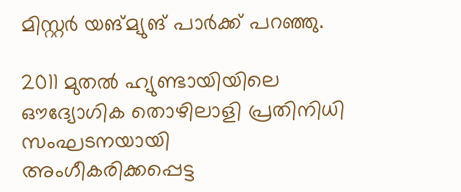മിസ്റ്റർ യങ്മ്യുങ് പാർക്ക് പറഞ്ഞു.

2011 മുതൽ ഹ്യുണ്ടായിയിലെ ഔദ്യോഗിക തൊഴിലാളി പ്രതിനിധി സംഘടനയായി അംഗീകരിക്കപ്പെട്ട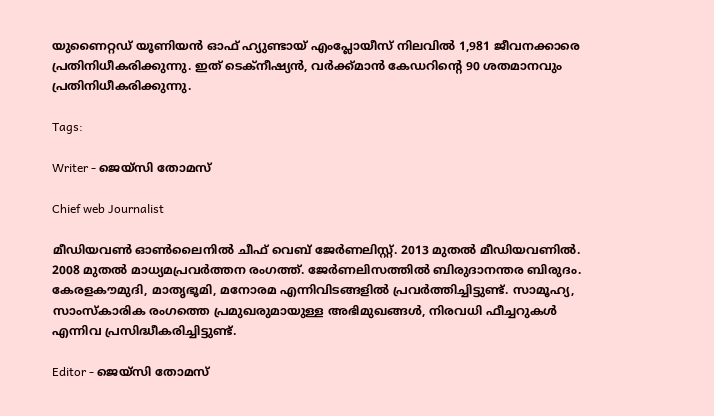യുണൈറ്റഡ് യൂണിയൻ ഓഫ് ഹ്യുണ്ടായ് എംപ്ലോയീസ് നിലവിൽ 1,981 ജീവനക്കാരെ പ്രതിനിധീകരിക്കുന്നു. ഇത് ടെക്നീഷ്യൻ, വർക്ക്മാൻ കേഡറിന്‍റെ 90 ശതമാനവും പ്രതിനിധീകരിക്കുന്നു.

Tags:

Writer - ജെയ്സി തോമസ്

Chief web Journalist

മീഡിയവൺ ഓൺലൈനിൽ ചീഫ് വെബ് ജേർണലിസ്റ്റ്. 2013 മുതൽ മീഡിയവണിൽ. 2008 മുതൽ മാധ്യമപ്രവർത്തന രംഗത്ത്. ജേർണലിസത്തിൽ ബിരുദാനന്തര ബിരുദം. കേരളകൗമുദി, മാതൃഭൂമി, മനോരമ എന്നിവിടങ്ങളിൽ പ്രവർത്തിച്ചിട്ടുണ്ട്. സാമൂഹ്യ, സാംസ്‌കാരിക രംഗത്തെ പ്രമുഖരുമായുള്ള അഭിമുഖങ്ങൾ, നിരവധി ഫീച്ചറുകൾ എന്നിവ പ്രസിദ്ധീകരിച്ചിട്ടുണ്ട്.

Editor - ജെയ്സി തോമസ്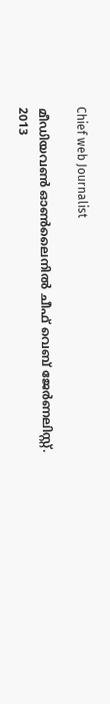Chief web Journalist

മീഡിയവൺ ഓൺലൈനിൽ ചീഫ് വെബ് ജേർണലിസ്റ്റ്. 2013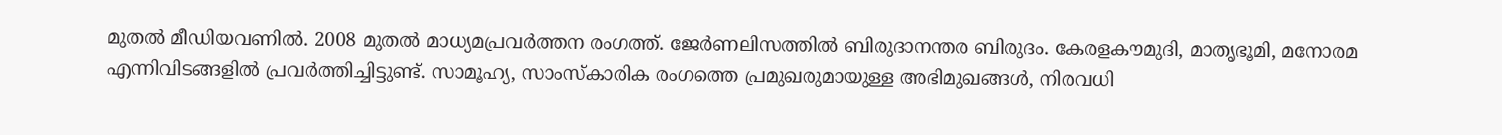മുതൽ മീഡിയവണിൽ. 2008 മുതൽ മാധ്യമപ്രവർത്തന രംഗത്ത്. ജേർണലിസത്തിൽ ബിരുദാനന്തര ബിരുദം. കേരളകൗമുദി, മാതൃഭൂമി, മനോരമ എന്നിവിടങ്ങളിൽ പ്രവർത്തിച്ചിട്ടുണ്ട്. സാമൂഹ്യ, സാംസ്‌കാരിക രംഗത്തെ പ്രമുഖരുമായുള്ള അഭിമുഖങ്ങൾ, നിരവധി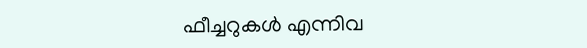ഫീച്ചറുകൾ എന്നിവ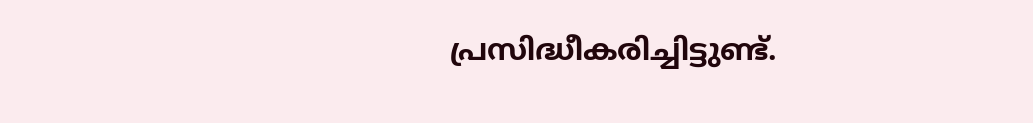പ്രസിദ്ധീകരിച്ചിട്ടുണ്ട്.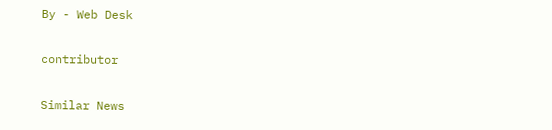By - Web Desk

contributor

Similar News